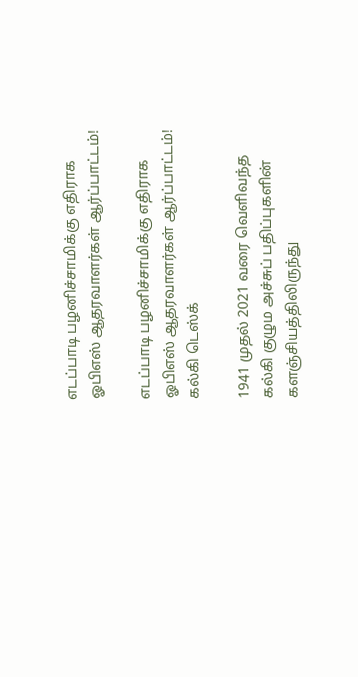எடப்பாடி பழனிச்சாமிக்கு எதிராக ஓபிஎஸ் ஆதரவாளர்கள் ஆர்ப்பாட்டம்!

எடப்பாடி பழனிச்சாமிக்கு எதிராக ஓபிஎஸ் ஆதரவாளர்கள் ஆர்ப்பாட்டம்!
கல்கி டெஸ்க்

1941 முதல் 2021 வரை வெளிவந்த கல்கி குழும அச்சுப் பதிப்புகளின் களஞ்சியத்திலிருந்து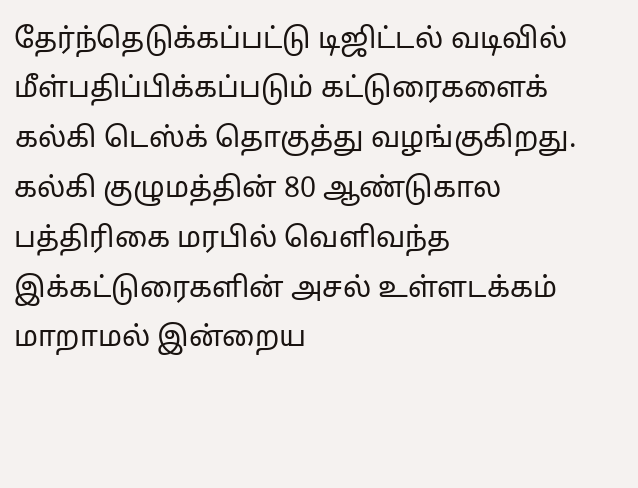தேர்ந்தெடுக்கப்பட்டு டிஜிட்டல் வடிவில் மீள்பதிப்பிக்கப்படும் கட்டுரைகளைக் கல்கி டெஸ்க் தொகுத்து வழங்குகிறது. கல்கி குழுமத்தின் 80 ஆண்டுகால பத்திரிகை மரபில் வெளிவந்த இக்கட்டுரைகளின் அசல் உள்ளடக்கம் மாறாமல் இன்றைய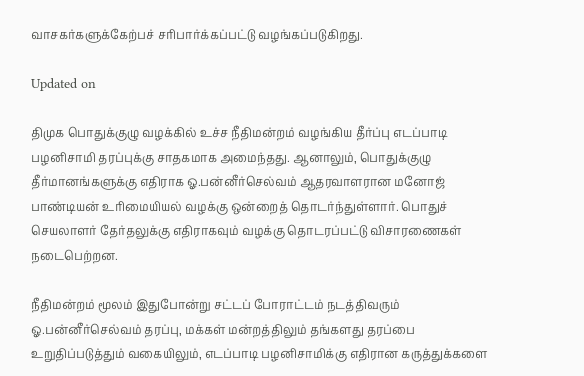வாசகர்களுக்கேற்பச் சரிபார்க்கப்பட்டு வழங்கப்படுகிறது.

Updated on

திமுக பொதுக்குழு வழக்கில் உச்ச நீதிமன்றம் வழங்கிய தீர்ப்பு எடப்பாடி பழனிசாமி தரப்புக்கு சாதகமாக அமைந்தது. ஆனாலும், பொதுக்குழு தீர்மானங்களுக்கு எதிராக ஓ.பன்னீர்செல்வம் ஆதரவாளரான மனோஜ் பாண்டியன் உரிமையியல் வழக்கு ஒன்றைத் தொடர்ந்துள்ளார். பொதுச் செயலாளர் தேர்தலுக்கு எதிராகவும் வழக்கு தொடரப்பட்டு விசாரணைகள் நடைபெற்றன.

நீதிமன்றம் மூலம் இதுபோன்று சட்டப் போராட்டம் நடத்திவரும் ஓ.பன்னீர்செல்வம் தரப்பு, மக்கள் மன்றத்திலும் தங்களது தரப்பை உறுதிப்படுத்தும் வகையிலும், எடப்பாடி பழனிசாமிக்கு எதிரான கருத்துக்களை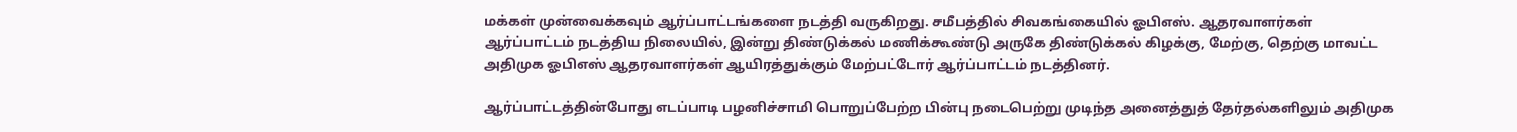மக்கள் முன்வைக்கவும் ஆர்ப்பாட்டங்களை நடத்தி வருகிறது. சமீபத்தில் சிவகங்கையில் ஓபிஎஸ். ஆதரவாளர்கள் ஆர்ப்பாட்டம் நடத்திய நிலையில், இன்று திண்டுக்கல் மணிக்கூண்டு அருகே திண்டுக்கல் கிழக்கு, மேற்கு, தெற்கு மாவட்ட அதிமுக ஓபிஎஸ் ஆதரவாளர்கள் ஆயிரத்துக்கும் மேற்பட்டோர் ஆர்ப்பாட்டம் நடத்தினர்.

ஆர்ப்பாட்டத்தின்போது எடப்பாடி பழனிச்சாமி பொறுப்பேற்ற பின்பு நடைபெற்று முடிந்த அனைத்துத் தேர்தல்களிலும் அதிமுக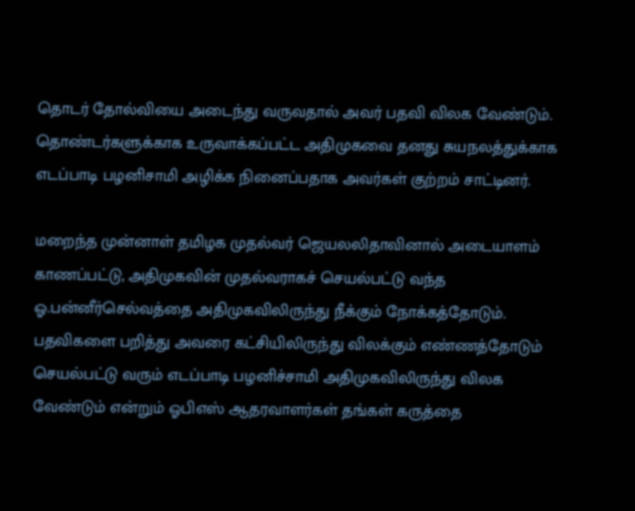தொடர் தோல்வியை அடைந்து வருவதால் அவர் பதவி விலக வேண்டும். தொண்டர்களுக்காக உருவாக்கப்பட்ட அதிமுகவை தனது சுயநலத்துக்காக எடப்பாடி பழனிசாமி அழிக்க நினைப்பதாக அவர்கள் குற்றம் சாட்டினர்.

மறைந்த முன்னாள் தமிழக முதல்வர் ஜெயலலிதாவினால் அடையாளம் காணப்பட்டு, அதிமுகவின் முதல்வராகச் செயல்பட்டு வந்த ஓ.பன்னீர்செல்வத்தை அதிமுகவிலிருந்து நீக்கும் நோக்கத்தோடும். பதவிகளை பறித்து அவரை கட்சியிலிருந்து விலக்கும் எண்ணத்தோடும் செயல்பட்டு வரும் எடப்பாடி பழனிச்சாமி அதிமுகவிலிருந்து விலக வேண்டும் என்றும் ஓபிஎஸ் ஆதரவாளர்கள் தங்கள் கருத்தை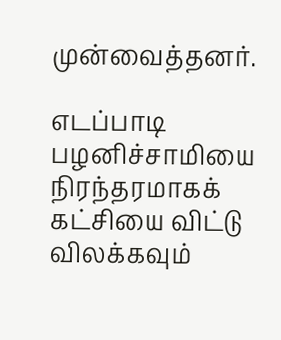முன்வைத்தனர்.

எடப்பாடி பழனிச்சாமியை நிரந்தரமாகக் கட்சியை விட்டு விலக்கவும்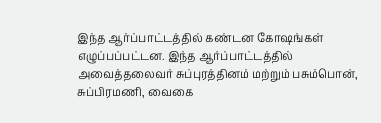இந்த ஆர்ப்பாட்டத்தில் கண்டன கோஷங்கள் எழுப்பப்பட்டன. இந்த ஆர்ப்பாட்டத்தில் அவைத்தலைவர் சுப்புரத்தினம் மற்றும் பசும்பொன், சுப்பிரமணி, வைகை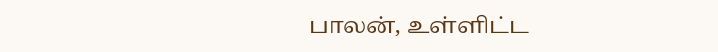பாலன், உள்ளிட்ட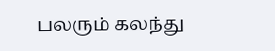பலரும் கலந்து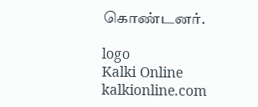கொண்டனர்.

logo
Kalki Online
kalkionline.com